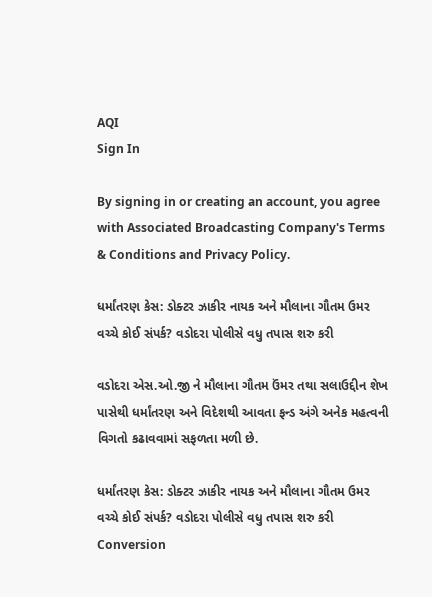AQI
Sign In

By signing in or creating an account, you agree with Associated Broadcasting Company's Terms & Conditions and Privacy Policy.

ધર્માંતરણ કેસ: ડોક્ટર ઝાકીર નાયક અને મૌલાના ગૌતમ ઉમર વચ્ચે કોઈ સંપર્ક? વડોદરા પોલીસે વધુ તપાસ શરુ કરી

વડોદરા એસ.ઓ.જી ને મૌલાના ગૌતમ ઉંમર તથા સલાઉદ્દીન શેખ પાસેથી ધર્માંતરણ અને વિદેશથી આવતા ફન્ડ અંગે અનેક મહત્વની વિગતો કઢાવવામાં સફળતા મળી છે.

ધર્માંતરણ કેસ: ડોક્ટર ઝાકીર નાયક અને મૌલાના ગૌતમ ઉમર વચ્ચે કોઈ સંપર્ક? વડોદરા પોલીસે વધુ તપાસ શરુ કરી
Conversion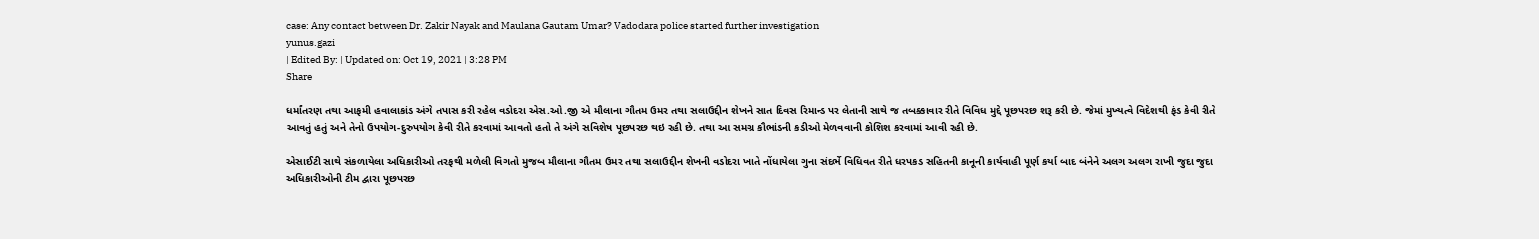case: Any contact between Dr. Zakir Nayak and Maulana Gautam Umar? Vadodara police started further investigation
yunus.gazi
| Edited By: | Updated on: Oct 19, 2021 | 3:28 PM
Share

ધર્માંતરણ તથા આફમી હવાલાકાંડ અંગે તપાસ કરી રહેલ વડોદરા એસ.ઓ.જી એ મૌલાના ગૌતમ ઉમર તથા સલાઉદ્દીન શેખને સાત દિવસ રિમાન્ડ પર લેતાની સાથે જ તબક્કાવાર રીતે વિવિધ મુદ્દે પૂછપરછ શરૂ કરી છે. જેમાં મુખ્યત્વે વિદેશથી ફંડ કેવી રીતે આવતું હતું અને તેનો ઉપયોગ-દુરુપયોગ કેવી રીતે કરવામાં આવતો હતો તે અંગે સવિશેષ પૂછપરછ થઇ રહી છે. તથા આ સમગ્ર કૌભાંડની કડીઓ મેળવવાની કોશિશ કરવામાં આવી રહી છે.

એસાઈટી સાથે સંકળાયેલા અધિકારીઓ તરફથી મળેલી વિગતો મુજબ મૌલાના ગૌતમ ઉમર તથા સલાઉદ્દીન શેખની વડોદરા ખાતે નોંધાયેલા ગુના સંદર્ભે વિધિવત રીતે ધરપકડ સહિતની કાનૂની કાર્યવાહી પૂર્ણ કર્યા બાદ બંનેને અલગ અલગ રાખી જુદા જુદા અધિકારીઓની ટીમ દ્વારા પૂછપરછ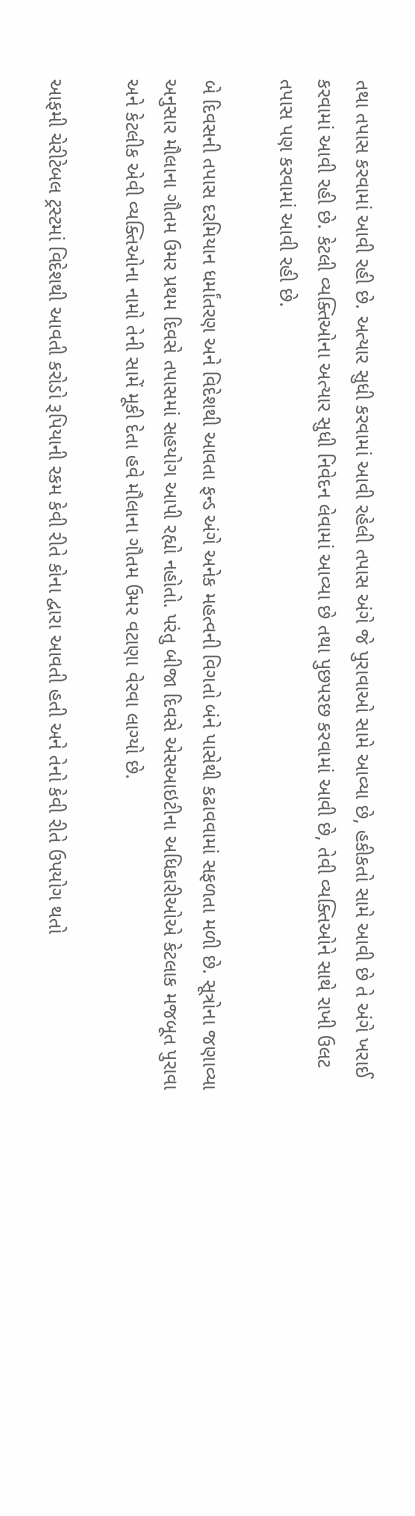તથા તપાસ કરવામાં આવી રહી છે. અત્યાર સુધી કરવામાં આવી રહેલી તપાસ અંગે જે પુરાવાઓ સામે આવ્યા છે, હકીકતો સામે આવી છે તે અંગે ખરાઈ કરવામાં આવી રહી છે. કેટલી વ્યક્તિઓના અત્યાર સુધી નિવેદન લેવામાં આવ્યા છે તથા પુછપરછ કરવામાં આવી છે, તેવી વ્યક્તિઓને સાથે રાખી ઉલટ તપાસ પણ કરવામાં આવી રહી છે.

બે દિવસની તપાસ દરમિયાન ધર્માંતરણ અને વિદેશથી આવતા ફન્ડ અંગે અનેક મહત્વની વિગતો બંને પાસેથી કઢાવવામાં સફળતા મળી છે. સૂત્રોના જણાવ્યા અનુસાર મૌલાના ગૌતમ ઉમર પ્રથમ દિવસે તપાસમાં સહયોગ આપી રહ્યો નહોતો. પરંતુ બીજા દિવસે એસઆઇટીના અધિકારીઓએ કેટલાક મજબૂત પુરાવા અને કેટલીક એવી વ્યક્તિઓના નામો તેની સામેં મૂકી દેતા હવે મૌલાના ગૌતમ ઉમર વટાણા વેરવા લાગ્યો છે.

આફમી ચેરીટેબલ ટ્રસ્ટમાં વિદેશથી આવતી કરોડો રૂપિયાની રકમ કેવી રીતે કોના દ્વારા આવતી હતી અને તેનો કેવી રીતે ઉપયોગ થતો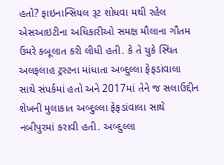હતો? ફાઇનાન્સિયલ રૂટ શોધવા મથી રહેલ એસઆઇટીના અધિકારીઓ સમક્ષ મૌલાના ગૌતમ ઉંમરે કબૂલાત કરી લીધી હતી. કે તે યુકે સ્થિત અલફલાહ ટ્રસ્ટના માંધાતા અબ્દુલ્લા ફેફડાંવાલા સાથે સંપર્કમાં હતો અને 2017માં તેને જ સલાઉદ્દીન શેખની મુલાકાત અબ્દુલ્લા ફેફડાંવાલા સાથે નબીપુરમાં કરાવી હતી. અબ્દુલ્લા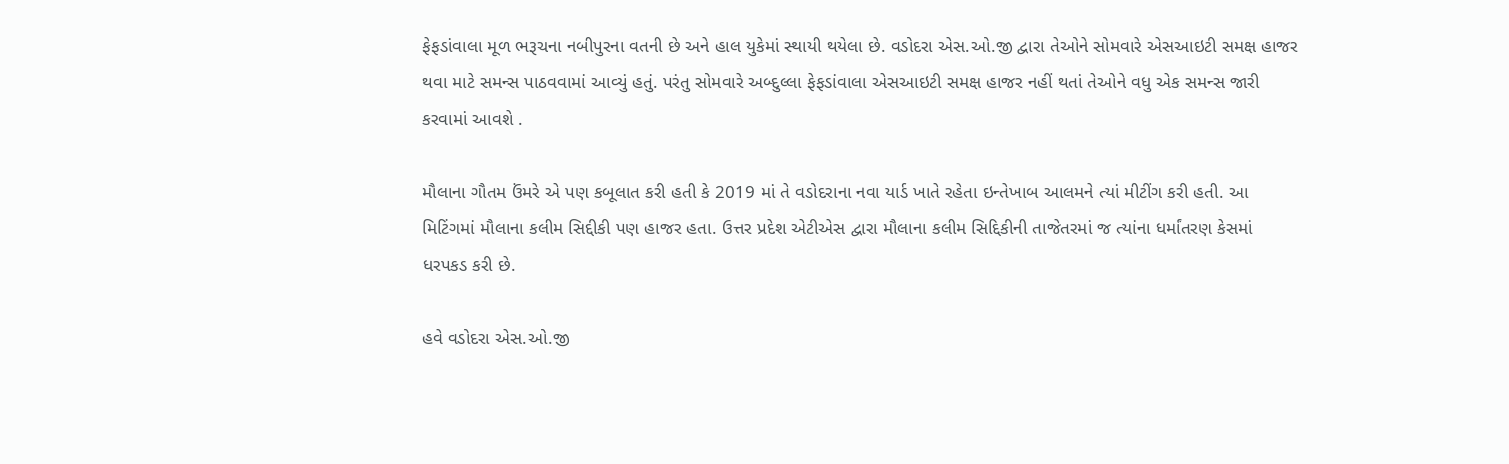ફેફડાંવાલા મૂળ ભરૂચના નબીપુરના વતની છે અને હાલ યુકેમાં સ્થાયી થયેલા છે. વડોદરા એસ.ઓ.જી દ્વારા તેઓને સોમવારે એસઆઇટી સમક્ષ હાજર થવા માટે સમન્સ પાઠવવામાં આવ્યું હતું. પરંતુ સોમવારે અબ્દુલ્લા ફેફડાંવાલા એસઆઇટી સમક્ષ હાજર નહીં થતાં તેઓને વધુ એક સમન્સ જારી કરવામાં આવશે .

મૌલાના ગૌતમ ઉંમરે એ પણ કબૂલાત કરી હતી કે 2019 માં તે વડોદરાના નવા યાર્ડ ખાતે રહેતા ઇન્તેખાબ આલમને ત્યાં મીટીંગ કરી હતી. આ મિટિંગમાં મૌલાના કલીમ સિદ્દીકી પણ હાજર હતા. ઉત્તર પ્રદેશ એટીએસ દ્વારા મૌલાના કલીમ સિદ્દિકીની તાજેતરમાં જ ત્યાંના ધર્માંતરણ કેસમાં ધરપકડ કરી છે.

હવે વડોદરા એસ.ઓ.જી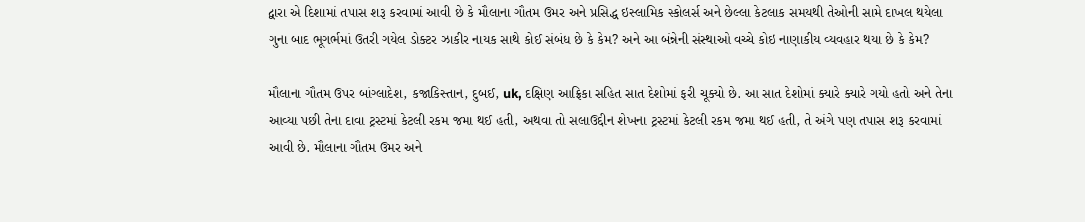દ્વારા એ દિશામાં તપાસ શરૂ કરવામાં આવી છે કે મૌલાના ગૌતમ ઉમર અને પ્રસિદ્ધ ઇસ્લામિક સ્કોલર્સ અને છેલ્લા કેટલાક સમયથી તેઓની સામે દાખલ થયેલા ગુના બાદ ભૂગર્ભમાં ઉતરી ગયેલ ડોક્ટર ઝાકીર નાયક સાથે કોઈ સંબંધ છે કે કેમ? અને આ બંન્નેની સંસ્થાઓ વચ્ચે કોઇ નાણાકીય વ્યવહાર થયા છે કે કેમ?

મૌલાના ગૌતમ ઉપર બાંગ્લાદેશ, કજાકિસ્તાન, દુબઈ, uk, દક્ષિણ આફ્રિકા સહિત સાત દેશોમાં ફરી ચૂક્યો છે. આ સાત દેશોમાં ક્યારે ક્યારે ગયો હતો અને તેના આવ્યા પછી તેના દાવા ટ્રસ્ટમાં કેટલી રકમ જમા થઈ હતી, અથવા તો સલાઉદ્દીન શેખના ટ્રસ્ટમાં કેટલી રકમ જમા થઈ હતી, તે અંગે પણ તપાસ શરૂ કરવામાં આવી છે. મૌલાના ગૌતમ ઉમર અને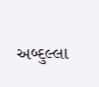અબ્દુલ્લા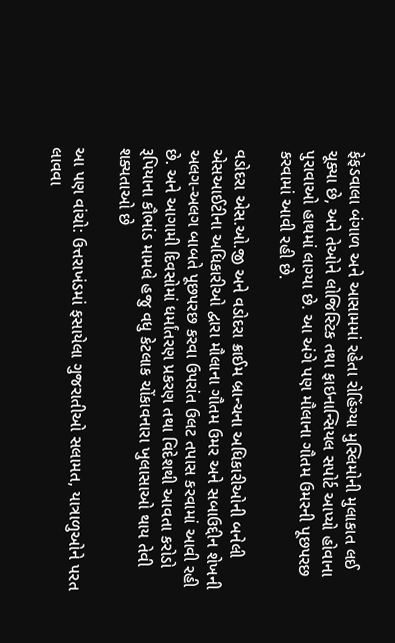ફેફડવાલા બંગાળ અને આસામમાં રહેતા રોહિંગ્યા મુસ્લિમોની મુલાકાત લઈ ચૂક્યા છે, અને તેઓને લોજિસ્ટિક તથા ફાઇનાન્સિયલ સપોર્ટ આપ્યો હોવાના પુરાવાઓ હાથમાં લાગ્યા છે. આ અંગે પણ મૌલાના ગૌતમ ઉમરની પૂછપરછ કરવામાં આવી રહી છે.

વડોદરા એસ.ઓ.જી અને વડોદરા ક્રાઈમ બ્રાન્ચના અધિકારીઓની બનેલી એસઆઈટીના અધિકારીઓ દ્વારા મૌલાના ગૌતમ ઉમર અને સબાઉદ્દીન શેખની અલગ-અલગ બાબતે પૂછપરછ કરવા ઉપરાંત ઉલટ તપાસ કરવામાં આવી રહી છે. અને આગામી દિવસોમાં ધર્માંતરણ પ્રકરણ તથા વિદેશથી આવતા કરોડો રૂપિયાના કૌભાંડ મામલે હજુ વધુ કેટલાક ચોંકાવનારા ખુલાસાઓ થાય તેવી શક્યતાઓ છે

આ પણ વાંચો: ઉત્તરાખંડમાં ફસાયેલા ગુજરાતીઓ સલામત, યાત્રાળુઓને પરત લાવવા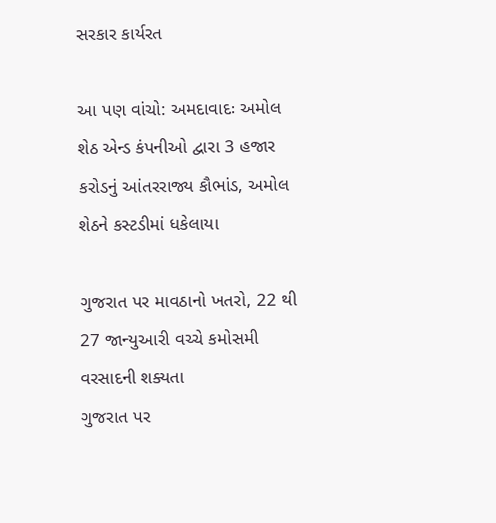સરકાર કાર્યરત

આ પણ વાંચો: અમદાવાદઃ અમોલ શેઠ એન્ડ કંપનીઓ દ્વારા 3 હજાર કરોડનું આંતરરાજ્ય કૌભાંડ, અમોલ શેઠને કસ્ટડીમાં ધકેલાયા

ગુજરાત પર માવઠાનો ખતરો, 22 થી 27 જાન્યુઆરી વચ્ચે કમોસમી વરસાદની શક્યતા
ગુજરાત પર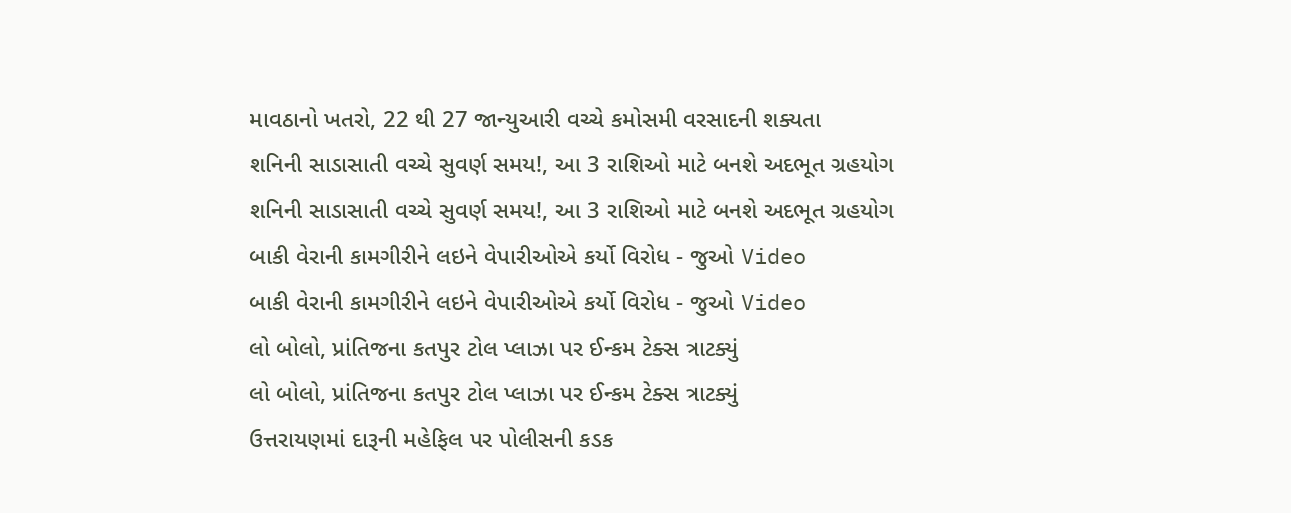માવઠાનો ખતરો, 22 થી 27 જાન્યુઆરી વચ્ચે કમોસમી વરસાદની શક્યતા
શનિની સાડાસાતી વચ્ચે સુવર્ણ સમય!, આ 3 રાશિઓ માટે બનશે અદભૂત ગ્રહયોગ
શનિની સાડાસાતી વચ્ચે સુવર્ણ સમય!, આ 3 રાશિઓ માટે બનશે અદભૂત ગ્રહયોગ
બાકી વેરાની કામગીરીને લઇને વેપારીઓએ કર્યો વિરોધ - જુઓ Video
બાકી વેરાની કામગીરીને લઇને વેપારીઓએ કર્યો વિરોધ - જુઓ Video
લો બોલો, પ્રાંતિજના કતપુર ટોલ પ્લાઝા પર ઈન્કમ ટેક્સ ત્રાટક્યું
લો બોલો, પ્રાંતિજના કતપુર ટોલ પ્લાઝા પર ઈન્કમ ટેક્સ ત્રાટક્યું
ઉત્તરાયણમાં દારૂની મહેફિલ પર પોલીસની કડક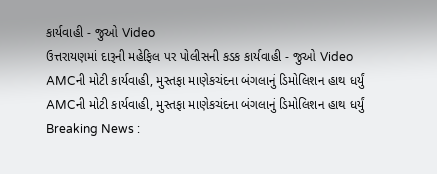કાર્યવાહી - જુઓ Video
ઉત્તરાયણમાં દારૂની મહેફિલ પર પોલીસની કડક કાર્યવાહી - જુઓ Video
AMCની મોટી કાર્યવાહી, મુસ્તફા માણેકચંદના બંગલાનું ડિમોલિશન હાથ ધર્યું
AMCની મોટી કાર્યવાહી, મુસ્તફા માણેકચંદના બંગલાનું ડિમોલિશન હાથ ધર્યું
Breaking News :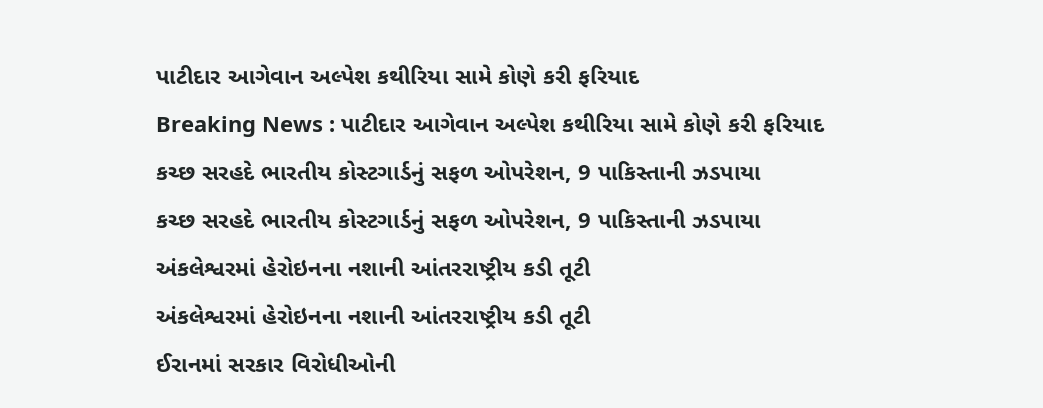પાટીદાર આગેવાન અલ્પેશ કથીરિયા સામે કોણે કરી ફરિયાદ
Breaking News : પાટીદાર આગેવાન અલ્પેશ કથીરિયા સામે કોણે કરી ફરિયાદ
કચ્છ સરહદે ભારતીય કોસ્ટગાર્ડનું સફળ ઓપરેશન, 9 પાકિસ્તાની ઝડપાયા
કચ્છ સરહદે ભારતીય કોસ્ટગાર્ડનું સફળ ઓપરેશન, 9 પાકિસ્તાની ઝડપાયા
અંકલેશ્વરમાં હેરોઇનના નશાની આંતરરાષ્ટ્રીય કડી તૂટી
અંકલેશ્વરમાં હેરોઇનના નશાની આંતરરાષ્ટ્રીય કડી તૂટી
ઈરાનમાં સરકાર વિરોધીઓની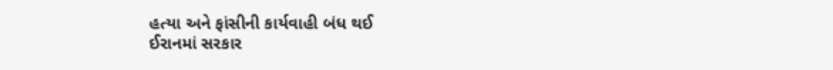હત્યા અને ફાંસીની કાર્યવાહી બંધ થઈ
ઈરાનમાં સરકાર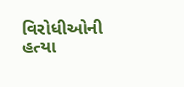વિરોધીઓની હત્યા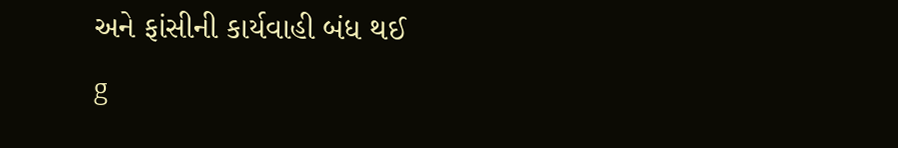અને ફાંસીની કાર્યવાહી બંધ થઈ
g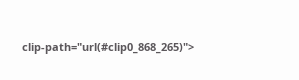clip-path="url(#clip0_868_265)">